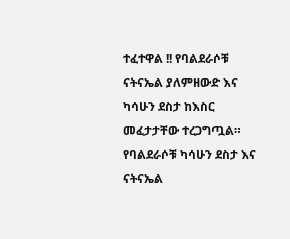ተፈተዋል !! የባልደራሶቹ ናትናኤል ያለምዘውድ እና ካሳሁን ደስታ ከእስር መፈታታቸው ተረጋግጧል። የባልደራሶቹ ካሳሁን ደስታ እና ናትናኤል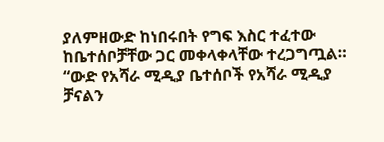ያለምዘውድ ከነበሩበት የግፍ እስር ተፈተው ከቤተሰቦቻቸው ጋር መቀላቀላቸው ተረጋግጧል። “ውድ የአሻራ ሚዲያ ቤተሰቦች የአሻራ ሚዲያ ቻናልን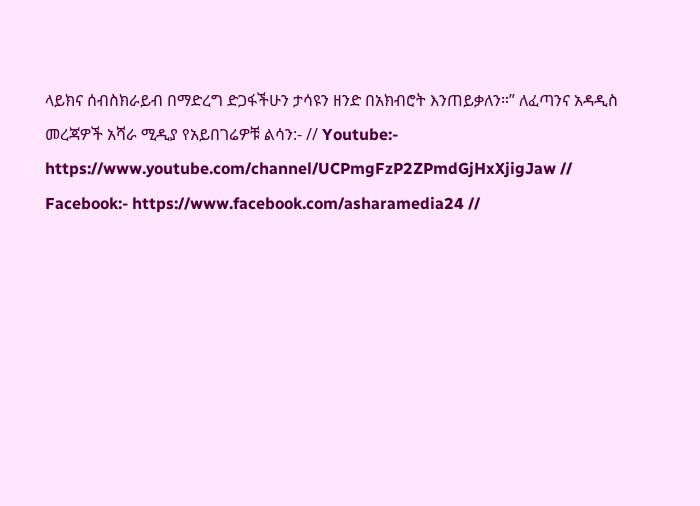ላይክና ሰብስክራይብ በማድረግ ድጋፋችሁን ታሳዩን ዘንድ በአክብሮት እንጠይቃለን።” ለፈጣንና አዳዲስ መረጃዎች አሻራ ሚዲያ የአይበገሬዎቹ ልሳን:- // Youtube:- https://www.youtube.com/channel/UCPmgFzP2ZPmdGjHxXjigJaw // Facebook:- https://www.facebook.com/asharamedia24 //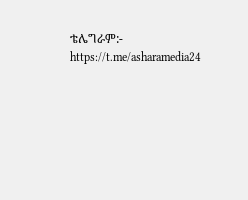ቴሌግራም:- https://t.me/asharamedia24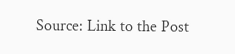Source: Link to the Post